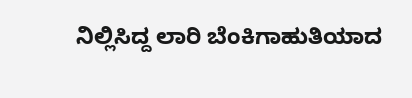ನಿಲ್ಲಿಸಿದ್ದ ಲಾರಿ ಬೆಂಕಿಗಾಹುತಿಯಾದ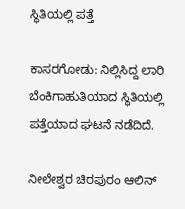ಸ್ಥಿತಿಯಲ್ಲಿ ಪತ್ತೆ

ಕಾಸರಗೋಡು: ನಿಲ್ಲಿಸಿದ್ದ ಲಾರಿ ಬೆಂಕಿಗಾಹುತಿಯಾದ ಸ್ಥಿತಿಯಲ್ಲಿ ಪತ್ತೆಯಾದ ಘಟನೆ ನಡೆದಿದೆ.

ನೀಲೇಶ್ವರ ಚಿರಪುರಂ ಆಲಿನ್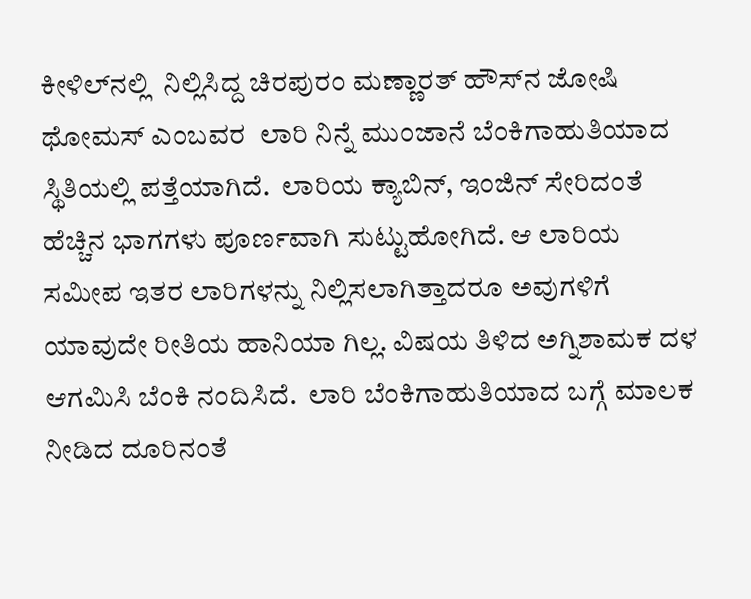ಕೀಳಿಲ್‌ನಲ್ಲಿ  ನಿಲ್ಲಿಸಿದ್ದ ಚಿರಪುರಂ ಮಣ್ಣಾರತ್ ಹೌಸ್‌ನ ಜೋಷಿ ಥೋಮಸ್ ಎಂಬವರ  ಲಾರಿ ನಿನ್ನೆ ಮುಂಜಾನೆ ಬೆಂಕಿಗಾಹುತಿಯಾದ ಸ್ಥಿತಿಯಲ್ಲಿ ಪತ್ತೆಯಾಗಿದೆ.  ಲಾರಿಯ ಕ್ಯಾಬಿನ್, ಇಂಜಿನ್ ಸೇರಿದಂತೆ  ಹೆಚ್ಚಿನ ಭಾಗಗಳು ಪೂರ್ಣವಾಗಿ ಸುಟ್ಟುಹೋಗಿದೆ. ಆ ಲಾರಿಯ ಸಮೀಪ ಇತರ ಲಾರಿಗಳನ್ನು ನಿಲ್ಲಿಸಲಾಗಿತ್ತಾದರೂ ಅವುಗಳಿಗೆ ಯಾವುದೇ ರೀತಿಯ ಹಾನಿಯಾ ಗಿಲ್ಲ. ವಿಷಯ ತಿಳಿದ ಅಗ್ನಿಶಾಮಕ ದಳ ಆಗಮಿಸಿ ಬೆಂಕಿ ನಂದಿಸಿದೆ.  ಲಾರಿ ಬೆಂಕಿಗಾಹುತಿಯಾದ ಬಗ್ಗೆ ಮಾಲಕ ನೀಡಿದ ದೂರಿನಂತೆ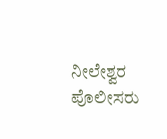ನೀಲೇಶ್ವರ ಪೊಲೀಸರು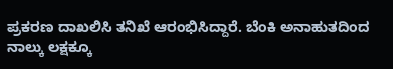ಪ್ರಕರಣ ದಾಖಲಿಸಿ ತನಿಖೆ ಆರಂಭಿಸಿದ್ದಾರೆ. ಬೆಂಕಿ ಅನಾಹುತದಿಂದ  ನಾಲ್ಕು ಲಕ್ಷಕ್ಕೂ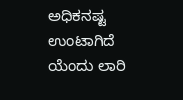ಅಧಿಕನಷ್ಟ ಉಂಟಾಗಿದೆ ಯೆಂದು ಲಾರಿ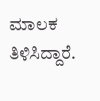ಮಾಲಕ ತಿಳಿಸಿದ್ದಾರೆ.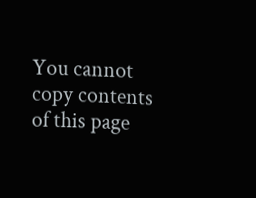You cannot copy contents of this page